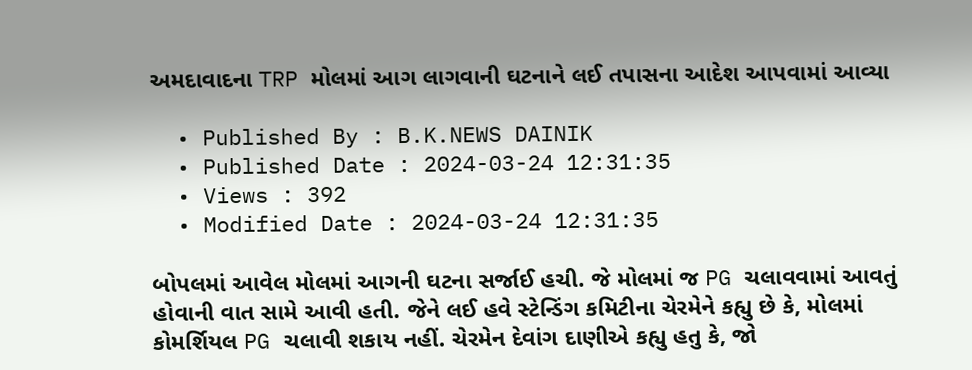અમદાવાદના TRP મોલમાં આગ લાગવાની ઘટનાને લઈ તપાસના આદેશ આપવામાં આવ્યા

  • Published By : B.K.NEWS DAINIK
  • Published Date : 2024-03-24 12:31:35
  • Views : 392
  • Modified Date : 2024-03-24 12:31:35

બોપલમાં આવેલ મોલમાં આગની ઘટના સર્જાઈ હચી. જે મોલમાં જ PG ચલાવવામાં આવતું હોવાની વાત સામે આવી હતી. જેને લઈ હવે સ્ટેન્ડિંગ કમિટીના ચેરમેને કહ્યુ છે કે, મોલમાં કોમર્શિયલ PG ચલાવી શકાય નહીં. ચેરમેન દેવાંગ દાણીએ કહ્યુ હતુ કે, જો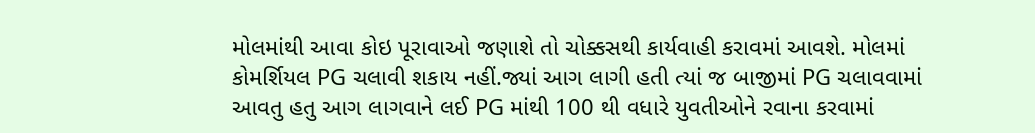મોલમાંથી આવા કોઇ પૂરાવાઓ જણાશે તો ચોક્કસથી કાર્યવાહી કરાવમાં આવશે. મોલમાં કોમર્શિયલ PG ચલાવી શકાય નહીં.જ્યાં આગ લાગી હતી ત્યાં જ બાજીમાં PG ચલાવવામાં આવતુ હતુ આગ લાગવાને લઈ PG માંથી 100 થી વધારે યુવતીઓને રવાના કરવામાં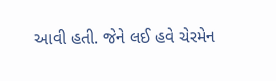આવી હતી. જેને લઈ હવે ચેરમેન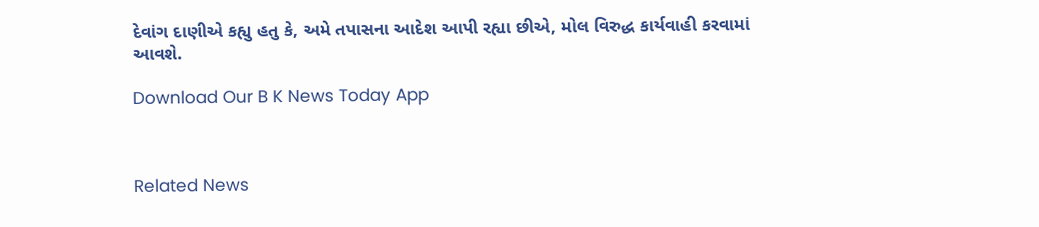દેવાંગ દાણીએ કહ્યુ હતુ કે, અમે તપાસના આદેશ આપી રહ્યા છીએ, મોલ વિરુદ્ધ કાર્યવાહી કરવામાં આવશે.

Download Our B K News Today App



Related News